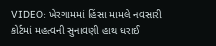VIDEO: ખેરગામમાં હિંસા મામલે નવસારી કોર્ટમાં મહત્વની સુનાવણી હાથ ધરાઈ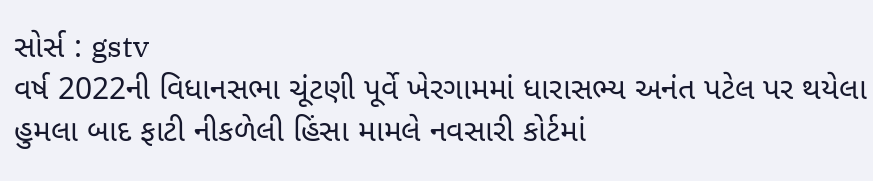સોર્સ : gstv
વર્ષ 2022ની વિધાનસભા ચૂંટણી પૂર્વે ખેરગામમાં ધારાસભ્ય અનંત પટેલ પર થયેલા હુમલા બાદ ફાટી નીકળેલી હિંસા મામલે નવસારી કોર્ટમાં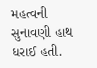મહત્વની સુનાવણી હાથ ધરાઈ હતી.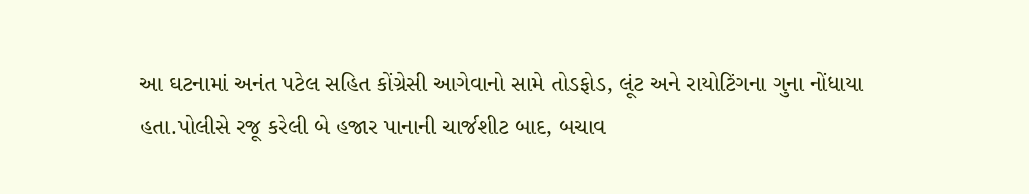આ ઘટનામાં અનંત પટેલ સહિત કોંગ્રેસી આગેવાનો સામે તોડફોડ, લૂંટ અને રાયોટિંગના ગુના નોંધાયા હતા.પોલીસે રજૂ કરેલી બે હજાર પાનાની ચાર્જશીટ બાદ, બચાવ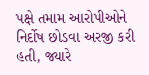પક્ષે તમામ આરોપીઓને નિર્દોષ છોડવા અરજી કરી હતી, જ્યારે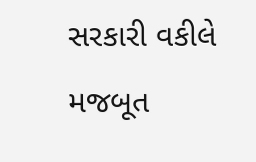સરકારી વકીલે મજબૂત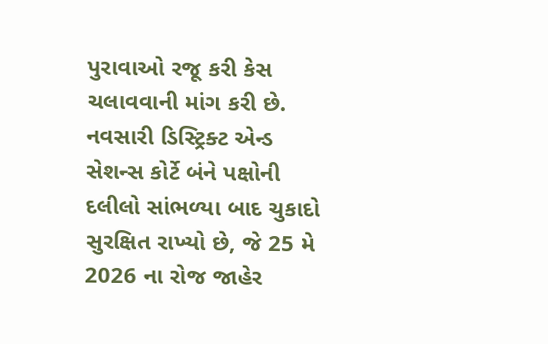પુરાવાઓ રજૂ કરી કેસ ચલાવવાની માંગ કરી છે. નવસારી ડિસ્ટ્રિક્ટ એન્ડ સેશન્સ કોર્ટે બંને પક્ષોની દલીલો સાંભળ્યા બાદ ચુકાદો સુરક્ષિત રાખ્યો છે, જે 25 મે 2026 ના રોજ જાહેર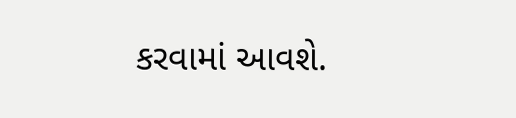કરવામાં આવશે.